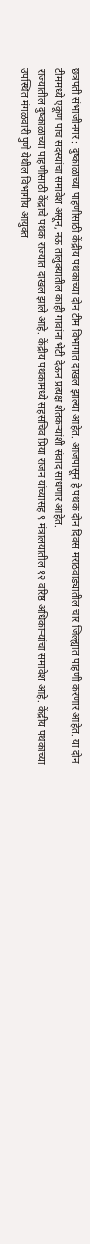छत्रपती संभाजीनगर : दुष्काळाच्या पाहणीसाठी केंद्रीय पथकाच्या दोन टीम विभागात दाखल झाल्या आहेत. आजपासून हे पथक दोन दिवस मराठवाड्यातील चार जिल्ह्यात पाहणी करणार आहेत. या दोन टीममध्ये एकूण पाच सदस्यांचा समावेश असून, नऊ तालुक्यातील काही गावांना भेटी देऊन प्रत्यक्ष शेतकऱ्यांशी संवाद साधणार आहेत.
राज्यातील दुष्काळाच्या पाहणीसाठी केंद्राचे पथक राज्यात दाखल झाले आहे. केंद्रीय पथकामध्ये सहसचिव प्रिया राजन यांच्यासह ९ मंत्रालयातील १२ वरिष्ठ अधिकाऱ्यांचा समावेश आहे. केंद्रीय पथकाच्या उपस्थित मंगळवारी पुणे येथील विभागीय आयुक्त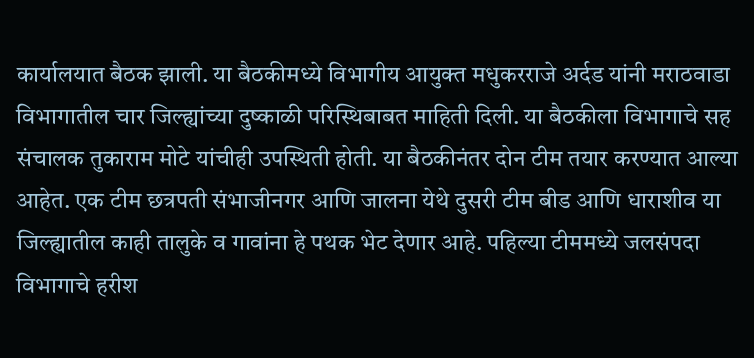कार्यालयात बैठक झाली. या बैठकीमध्ये विभागीय आयुक्त मधुकरराजे अर्दड यांनी मराठवाडा विभागातील चार जिल्ह्यांच्या दुष्काळी परिस्थिबाबत माहिती दिली. या बैठकीला विभागाचे सह संचालक तुकाराम मोटे यांचीही उपस्थिती होती. या बैठकीनंतर दोन टीम तयार करण्यात आल्या आहेत. एक टीम छत्रपती संभाजीनगर आणि जालना येथे दुसरी टीम बीड आणि धाराशीव या जिल्ह्यातील काही तालुके व गावांना हे पथक भेट देणार आहे. पहिल्या टीममध्ये जलसंपदा विभागाचे हरीश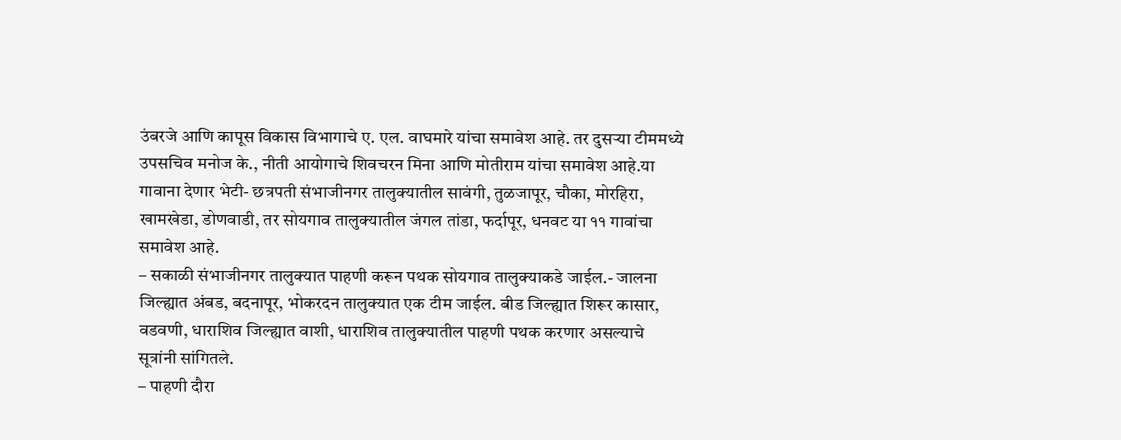उंबरजे आणि कापूस विकास विभागाचे ए. एल. वाघमारे यांचा समावेश आहे. तर दुसऱ्या टीममध्ये उपसचिव मनोज के., नीती आयोगाचे शिवचरन मिना आणि मोतीराम यांचा समावेश आहे.या गावाना देणार भेटी- छत्रपती संभाजीनगर तालुक्यातील सावंगी, तुळजापूर, चौका, मोरहिरा, खामखेडा, डोणवाडी, तर सोयगाव तालुक्यातील जंगल तांडा, फर्दापूर, धनवट या ११ गावांचा समावेश आहे.
– सकाळी संभाजीनगर तालुक्यात पाहणी करून पथक सोयगाव तालुक्याकडे जाईल.- जालना जिल्ह्यात अंबड, बदनापूर, भोकरदन तालुक्यात एक टीम जाईल. बीड जिल्ह्यात शिरूर कासार, वडवणी, धाराशिव जिल्ह्यात वाशी, धाराशिव तालुक्यातील पाहणी पथक करणार असल्याचे सूत्रांनी सांगितले.
– पाहणी दौरा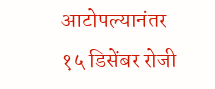आटोपल्यानंतर १५ डिसेंबर रोजी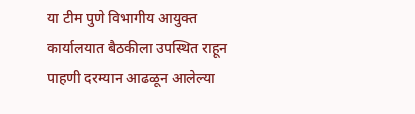या टीम पुणे विभागीय आयुक्त कार्यालयात बैठकीला उपस्थित राहून पाहणी दरम्यान आढळून आलेल्या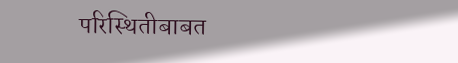परिस्थितीबाबत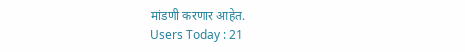मांडणी करणार आहेत.
Users Today : 21